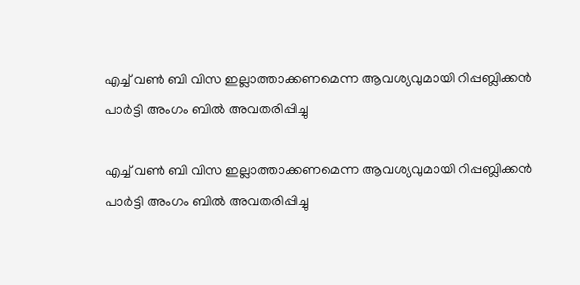എച്ച് വണ്‍ ബി വിസ ഇല്ലാത്താക്കണമെന്ന ആവശ്യവുമായി റിപ്പബ്ലിക്കന്‍ പാര്‍ട്ടി അംഗം ബില്‍ അവതരിപ്പിച്ചു

എച്ച് വണ്‍ ബി വിസ ഇല്ലാത്താക്കണമെന്ന ആവശ്യവുമായി റിപ്പബ്ലിക്കന്‍ പാര്‍ട്ടി അംഗം ബില്‍ അവതരിപ്പിച്ചു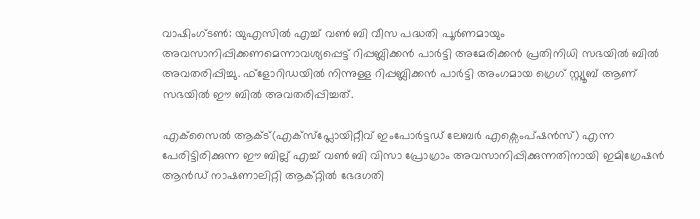വാഷിംഗ്ടണ്‍: യുഎസില്‍ എച്ച് വണ്‍ ബി വീസ പദ്ധതി പൂര്‍ണമായും അവസാനിപ്പിക്കണമെന്നാവശ്യപ്പെട്ട് റിപ്പബ്ലിക്കന്‍ പാര്‍ട്ടി അമേരിക്കന്‍ പ്രതിനിധി സഭയില്‍ ബില്‍ അവതരിപ്പിച്ചു. ഫ്‌ളോറിഡയില്‍ നിന്നുള്ള റിപ്പബ്ലിക്കന്‍ പാര്‍ട്ടി അംഗമായ ഗ്രെഗ് സ്റ്റ്യൂബ് ആണ് സഭയില്‍ ഈ ബില്‍ അവതരിപ്പിച്ചത്.

എക്‌സൈല്‍ ആക്ട്(എക്സ്പ്ലോയിറ്റീവ് ഇംപോര്‍ട്ടഡ് ലേബര്‍ എക്സെംപ്ഷന്‍സ്) എന്ന പേരിട്ടിരിക്കുന്ന ഈ ബില്ല് എച്ച് വണ്‍ ബി വിസാ പ്രോഗ്രാം അവസാനിപ്പിക്കുന്നതിനായി ഇമിഗ്രേഷന്‍ ആന്‍ഡ് നാഷണാലിറ്റി ആക്റ്റില്‍ ഭേദഗതി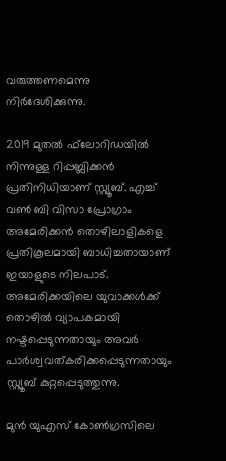വരുത്തണമെന്നു നിര്‍ദേശിക്കുന്നു.

2019 മുതല്‍ ഫ്‌ലോറിഡയില്‍ നിന്നുള്ള റിപ്പബ്ലിക്കന്‍ പ്രതിനിധിയാണ് സ്റ്റ്യൂബ്. എച്ച് വണ്‍ ബി വിസാ പ്രോഗ്രാം അമേരിക്കന്‍ തൊഴിലാളികളെ പ്രതികൂലമായി ബാധിച്ചതായാണ് ഇയാളുടെ നിലപാട്. അമേരിക്കയിലെ യുവാക്കള്‍ക്ക് തൊഴില്‍ വ്യാപകമായി നഷ്ടപ്പെടുന്നതായും അവര്‍ പാര്‍ശ്വവത്കരിക്കപ്പെടുന്നതായും സ്റ്റ്യൂബ് കുറ്റപ്പെടുത്തുന്നു.

മുന്‍ യുഎസ് കോണ്‍ഗ്രസിലെ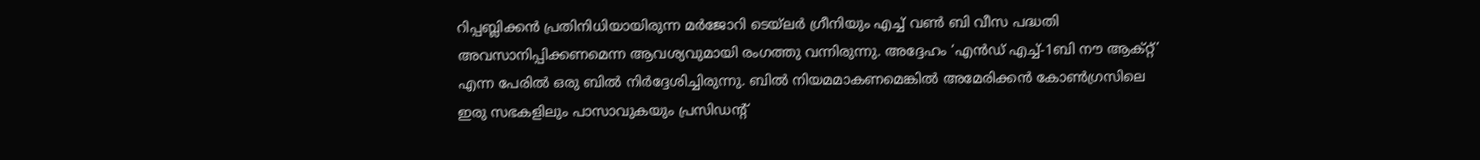റിപ്പബ്ലിക്കന്‍ പ്രതിനിധിയായിരുന്ന മര്‍ജോറി ടെയ്ലര്‍ ഗ്രീനിയും എച്ച് വണ്‍ ബി വീസ പദ്ധതി അവസാനിപ്പിക്കണമെന്ന ആവശ്യവുമായി രംഗത്തു വന്നിരുന്നു. അദ്ദേഹം ‘എന്‍ഡ് എച്ച്-1ബി നൗ ആക്റ്റ്’ എന്ന പേരില്‍ ഒരു ബില്‍ നിര്‍ദ്ദേശിച്ചിരുന്നു. ബില്‍ നിയമമാകണമെങ്കില്‍ അമേരിക്കന്‍ കോണ്‍ഗ്രസിലെ ഇരു സഭകളിലും പാസാവുകയും പ്രസിഡന്റ്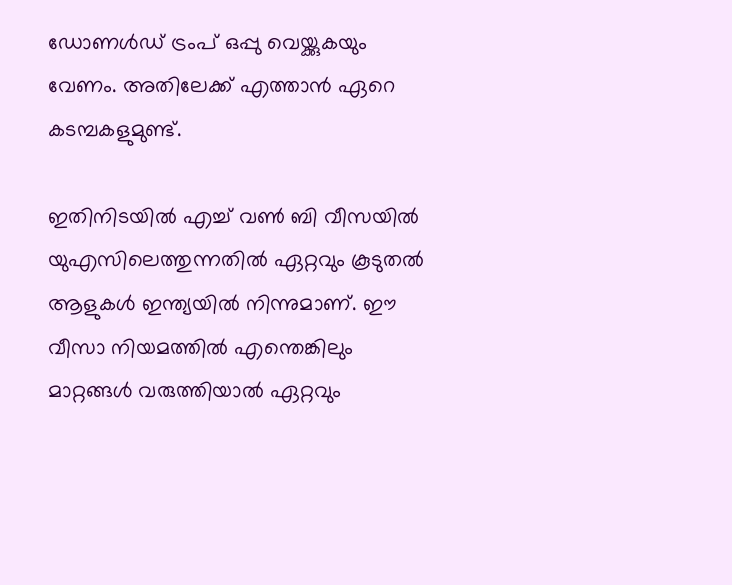ഡോണള്‍ഡ് ട്രംപ് ഒപ്പു വെയ്ക്കുകയും വേണം. അതിലേക്ക് എത്താന്‍ ഏറെ കടമ്പകളുമുണ്ട്.

ഇതിനിടയില്‍ എച്ച് വണ്‍ ബി വീസയില്‍ യുഎസിലെത്തുന്നതില്‍ ഏറ്റവും കൂടുതല്‍ ആളുകള്‍ ഇന്ത്യയില്‍ നിന്നുമാണ്. ഈ വീസാ നിയമത്തില്‍ എന്തെങ്കിലും മാറ്റങ്ങള്‍ വരുത്തിയാല്‍ ഏറ്റവും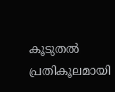കൂടുതല്‍ പ്രതികൂലമായി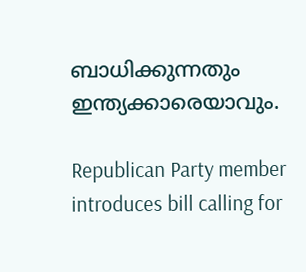ബാധിക്കുന്നതും ഇന്ത്യക്കാരെയാവും.

Republican Party member introduces bill calling for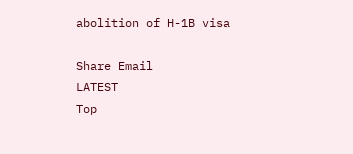abolition of H-1B visa

Share Email
LATEST
Top